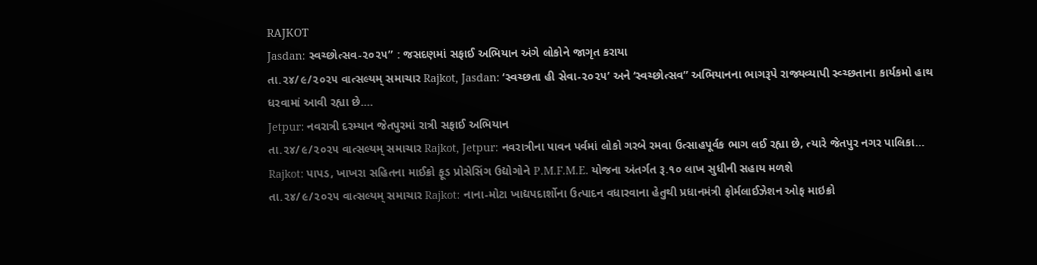RAJKOT
Jasdan: સ્વચ્છોત્સવ-૨૦૨૫” : જસદણમાં સફાઈ અભિયાન અંગે લોકોને જાગૃત કરાયા
તા.૨૪/૯/૨૦૨૫ વાત્સલ્યમ્ સમાચાર Rajkot, Jasdan: ‘સ્વચ્છતા હી સેવા-૨૦૨૫’ અને ‘સ્વચ્છોત્સવ” અભિયાનના ભાગરૂપે રાજ્યવ્યાપી સ્વ્ચ્છતાના કાર્યકમો હાથ ધરવામાં આવી રહ્યા છે.…
Jetpur: નવરાત્રી દરમ્યાન જેતપુરમાં રાત્રી સફાઈ અભિયાન
તા.૨૪/૯/૨૦૨૫ વાત્સલ્યમ્ સમાચાર Rajkot, Jetpur: નવરાત્રીના પાવન પર્વમાં લોકો ગરબે રમવા ઉત્સાહપૂર્વક ભાગ લઈ રહ્યા છે, ત્યારે જેતપુર નગર પાલિકા…
Rajkot: પાપડ, ખાખરા સહિતના માઈક્રો ફૂડ પ્રોસેસિંગ ઉદ્યોગોને P.M.F.M.E. યોજના અંતર્ગત રૂ.૧૦ લાખ સુધીની સહાય મળશે
તા.૨૪/૯/૨૦૨૫ વાત્સલ્યમ્ સમાચાર Rajkot: નાના-મોટા ખાદ્યપદાર્શોના ઉત્પાદન વધારવાના હેતુથી પ્રધાનમંત્રી ફોર્મલાઈઝેશન ઓફ માઇક્રો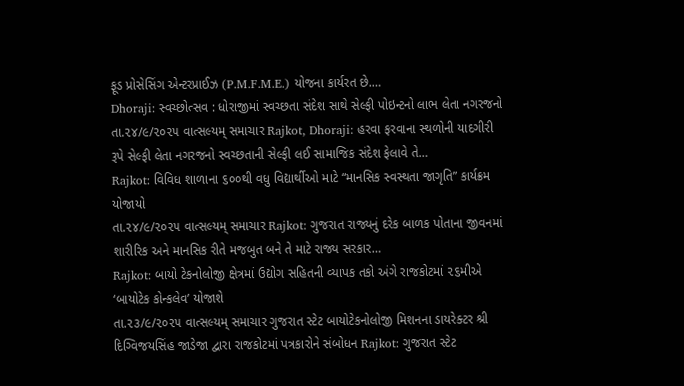ફૂડ પ્રોસેસિંગ એન્ટરપ્રાઈઝ (P.M.F.M.E.) યોજના કાર્યરત છે.…
Dhoraji: સ્વચ્છોત્સવ : ધોરાજીમાં સ્વચ્છતા સંદેશ સાથે સેલ્ફી પોઇન્ટનો લાભ લેતા નગરજનો
તા.૨૪/૯/૨૦૨૫ વાત્સલ્યમ્ સમાચાર Rajkot, Dhoraji: હરવા ફરવાના સ્થળોની યાદગીરી રૂપે સેલ્ફી લેતા નગરજનો સ્વચ્છતાની સેલ્ફી લઈ સામાજિક સંદેશ ફેલાવે તે…
Rajkot: વિવિધ શાળાના ૬૦૦થી વધુ વિદ્યાર્થીઓ માટે “માનસિક સ્વસ્થતા જાગૃતિ” કાર્યક્રમ યોજાયો
તા.૨૪/૯/૨૦૨૫ વાત્સલ્યમ્ સમાચાર Rajkot: ગુજરાત રાજ્યનું દરેક બાળક પોતાના જીવનમાં શારીરિક અને માનસિક રીતે મજબુત બને તે માટે રાજ્ય સરકાર…
Rajkot: બાયો ટેકનોલોજી ક્ષેત્રમાં ઉદ્યોગ સહિતની વ્યાપક તકો અંગે રાજકોટમાં ૨૬મીએ ‘બાયોટેક કોન્કલેવ’ યોજાશે
તા.૨૩/૯/૨૦૨૫ વાત્સલ્યમ્ સમાચાર ગુજરાત સ્ટેટ બાયોટેકનોલોજી મિશનના ડાયરેક્ટર શ્રી દિગ્વિજયસિંહ જાડેજા દ્વારા રાજકોટમાં પત્રકારોને સંબોધન Rajkot: ગુજરાત સ્ટેટ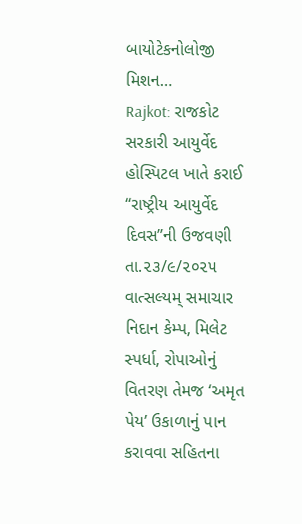બાયોટેકનોલોજી મિશન…
Rajkot: રાજકોટ સરકારી આયુર્વેદ હોસ્પિટલ ખાતે કરાઈ “રાષ્ટ્રીય આયુર્વેદ દિવસ”ની ઉજવણી
તા.૨૩/૯/૨૦૨૫ વાત્સલ્યમ્ સમાચાર નિદાન કેમ્પ, મિલેટ સ્પર્ધા, રોપાઓનું વિતરણ તેમજ ‘અમૃત પેય’ ઉકાળાનું પાન કરાવવા સહિતના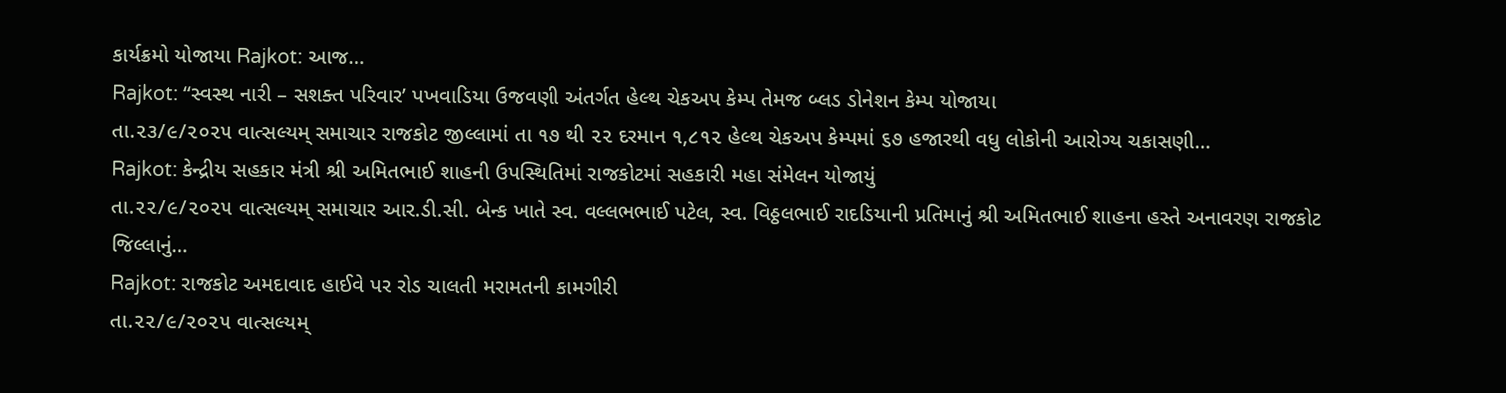કાર્યક્રમો યોજાયા Rajkot: આજ…
Rajkot: “સ્વસ્થ નારી – સશક્ત પરિવાર’ પખવાડિયા ઉજવણી અંતર્ગત હેલ્થ ચેકઅપ કેમ્પ તેમજ બ્લડ ડોનેશન કેમ્પ યોજાયા
તા.૨૩/૯/૨૦૨૫ વાત્સલ્યમ્ સમાચાર રાજકોટ જીલ્લામાં તા ૧૭ થી ૨૨ દરમાન ૧,૮૧૨ હેલ્થ ચેકઅપ કેમ્પમાં ૬૭ હજારથી વધુ લોકોની આરોગ્ય ચકાસણી…
Rajkot: કેન્દ્રીય સહકાર મંત્રી શ્રી અમિતભાઈ શાહની ઉપસ્થિતિમાં રાજકોટમાં સહકારી મહા સંમેલન યોજાયું
તા.૨૨/૯/૨૦૨૫ વાત્સલ્યમ્ સમાચાર આર.ડી.સી. બેન્ક ખાતે સ્વ. વલ્લભભાઈ પટેલ, સ્વ. વિઠ્ઠલભાઈ રાદડિયાની પ્રતિમાનું શ્રી અમિતભાઈ શાહના હસ્તે અનાવરણ રાજકોટ જિલ્લાનું…
Rajkot: રાજકોટ અમદાવાદ હાઈવે પર રોડ ચાલતી મરામતની કામગીરી
તા.૨૨/૯/૨૦૨૫ વાત્સલ્યમ્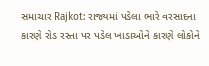સમાચાર Rajkot: રાજ્યમાં પડેલા ભારે વરસાદના કારણે રોડ રસ્તા પર પડેલ ખાડાઓને કારણે લોકોને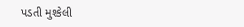પડતી મુશ્કેલી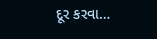દૂર કરવા…